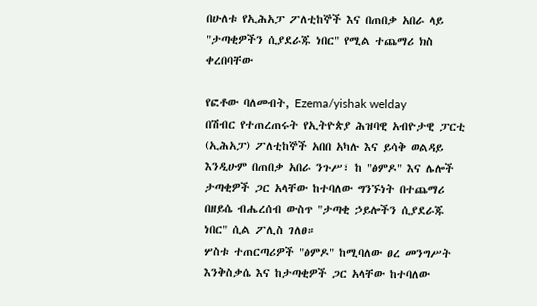በሁለቱ የኢሕአፓ ፖለቲከኞች እና በጠበቃ አበራ ላይ "ታጣቂዎችን ሲያደራጁ ነበር" የሚል ተጨማሪ ክስ ቀረበባቸው

የፎቶው ባለመብት, Ezema/yishak welday
በሽብር የተጠረጠሩት የኢትዮጵያ ሕዝባዊ አብዮታዊ ፓርቲ (ኢሕአፓ) ፖለቲከኞች አበበ አካሉ እና ይሳቅ ወልዳይ እንዲሁም በጠበቃ አበራ ንጉሥ፣ ከ "ፅምዶ" እና ሌሎች ታጣቂዎች ጋር አላቸው ከተባለው ግንኙነት በተጨማሪ በዘይሴ ብሔረሰብ ውስጥ "ታጣቂ ኃይሎችን ሲያደራጁ ነበር" ሲል ፖሊስ ገለፀ።
ሦስቱ ተጠርጣሪዎች "ፅምዶ" ከሚባለው ፀረ መንግሥት እንቅስቃሴ እና ከታጣቂዎች ጋር አላቸው ከተባለው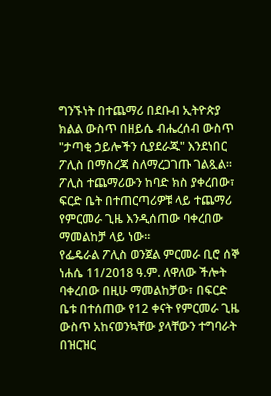ግንኙነት በተጨማሪ በደቡብ ኢትዮጵያ ክልል ውስጥ በዘይሴ ብሔረሰብ ውስጥ "ታጣቂ ኃይሎችን ሲያደራጁ" እንደነበር ፖሊስ በማስረጃ ስለማረጋገጡ ገልጿል።
ፖሊስ ተጨማሪውን ከባድ ክስ ያቀረበው፣ ፍርድ ቤት በተጠርጣሪዎቹ ላይ ተጨማሪ የምርመራ ጊዜ እንዲሰጠው ባቀረበው ማመልከቻ ላይ ነው።
የፌዴራል ፖሊስ ወንጀል ምርመራ ቢሮ ሰኞ ነሐሴ 11/2018 ዓ.ም. ለዋለው ችሎት ባቀረበው በዚሁ ማመልከቻው፣ በፍርድ ቤቱ በተሰጠው የ12 ቀናት የምርመራ ጊዜ ውስጥ አከናወንኳቸው ያላቸውን ተግባራት በዝርዝር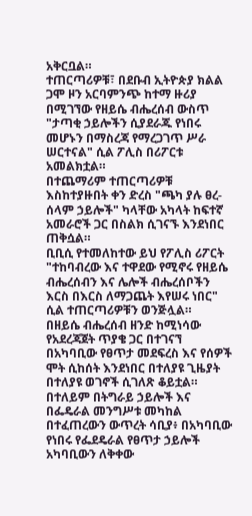አቅርቧል።
ተጠርጣሪዎቹ፣ በደቡብ ኢትዮጵያ ክልል ጋሞ ዞን አርባምንጭ ከተማ ዙሪያ በሚገኘው የዘይሴ ብሔረሰብ ውስጥ "ታጣቂ ኃይሎችን ሲያደራጁ የነበሩ መሆኑን በማስረጃ የማረጋገጥ ሥራ ሠርተናል" ሲል ፖሊስ በሪፖርቱ አመልክቷል።
በተጨማሪም ተጠርጣሪዎቹ እስከተያዙበት ቀን ድረስ "ጫካ ያሉ ፀረ-ሰላም ኃይሎች" ካላቸው አካላት ከፍተኛ አመራሮች ጋር በስልክ ሲገናኙ እንደነበር ጠቅሷል።
ቢቢሲ የተመለከተው ይህ የፖሊስ ሪፖርት "ተከባብረው እና ተዋደው የሚኖሩ የዘይሴ ብሔረሰብን እና ሌሎች ብሔረሰቦችን እርስ በእርስ ለማጋጨት እየሠሩ ነበር" ሲል ተጠርጣሪዎቹን ወንጅሏል።
በዘይሴ ብሔረሰብ ዘንድ ከሚነሳው የአደረጃጀት ጥያቄ ጋር በተገናኘ በአካባቢው የፀጥታ መደፍረስ እና የሰዎች ሞት ሲከሰት እንደነበር በተለያዩ ጊዜያት በተለያዩ ወገኖች ሲገለጽ ቆይቷል።
በተለይም በትግራይ ኃይሎች እና በፌዴራል መንግሥቱ መካከል በተፈጠረውን ውጥረት ሳቢያ፥ በአካባቢው የነበሩ የፌደዴራል የፀጥታ ኃይሎች አካባቢውን ለቅቀው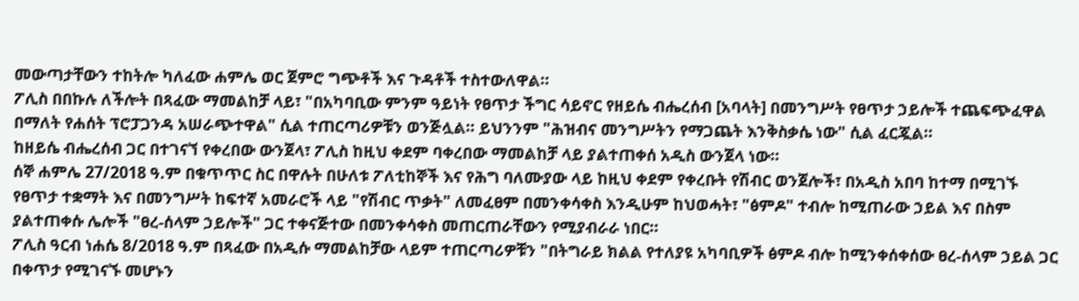መውጣታቸውን ተከትሎ ካለፈው ሐምሌ ወር ጀምሮ ግጭቶች እና ጉዳቶች ተስተውለዋል።
ፖሊስ በበኩሉ ለችሎት በጻፈው ማመልከቻ ላይ፣ "በአካባቢው ምንም ዓይነት የፀጥታ ችግር ሳይኖር የዘይሴ ብሔረሰብ [አባላት] በመንግሥት የፀጥታ ኃይሎች ተጨፍጭፈዋል በማለት የሐሰት ፕሮፓጋንዳ አሠራጭተዋል" ሲል ተጠርጣሪዎቹን ወንጅሏል። ይህንንም "ሕዝብና መንግሥትን የማጋጨት እንቅስቃሴ ነው" ሲል ፈርጇል።
ከዘይሴ ብሔረሰብ ጋር በተገናኘ የቀረበው ውንጀላ፣ ፖሊስ ከዚህ ቀደም ባቀረበው ማመልከቻ ላይ ያልተጠቀሰ አዲስ ውንጀላ ነው።
ሰኞ ሐምሌ 27/2018 ዓ.ም በቁጥጥር ስር በዋሉት በሁለቱ ፖለቲከኞች እና የሕግ ባለሙያው ላይ ከዚህ ቀደም የቀረቡት የሽብር ወንጀሎች፣ በአዲስ አበባ ከተማ በሚገኙ የፀጥታ ተቋማት እና በመንግሥት ከፍተኛ አመራሮች ላይ "የሽብር ጥቃት" ለመፈፀም በመንቀሳቀስ እንዲሁም ከህወሓት፣ "ፅምዶ" ተብሎ ከሚጠራው ኃይል እና በስም ያልተጠቀሱ ሌሎች "ፀረ-ሰላም ኃይሎች" ጋር ተቀናጅተው በመንቀሳቀስ መጠርጠራቸውን የሚያብራራ ነበር።
ፖሊስ ዓርብ ነሐሴ 8/2018 ዓ.ም በጻፈው በአዲሱ ማመልከቻው ላይም ተጠርጣሪዎቹን "በትግራይ ክልል የተለያዩ አካባቢዎች ፅምዶ ብሎ ከሚንቀሰቀሰው ፀረ-ሰላም ኃይል ጋር በቀጥታ የሚገናኙ መሆኑን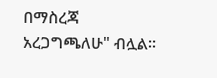በማስረጃ አረጋግጫለሁ" ብሏል።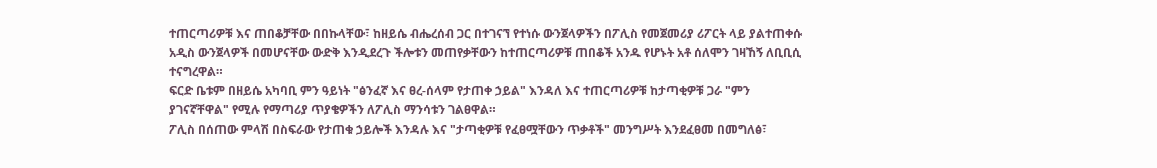ተጠርጣሪዎቹ እና ጠበቆቻቸው በበኩላቸው፣ ከዘይሴ ብሔረሰብ ጋር በተገናኘ የተነሱ ውንጀላዎችን በፖሊስ የመጀመሪያ ሪፖርት ላይ ያልተጠቀሱ አዲስ ውንጀላዎች በመሆናቸው ውድቅ እንዲደረጉ ችሎቱን መጠየቃቸውን ከተጠርጣሪዎቹ ጠበቆች አንዱ የሆኑት አቶ ሰለሞን ገዛኸኝ ለቢቢሲ ተናግረዋል።
ፍርድ ቤቱም በዘይሴ አካባቢ ምን ዓይነት "ፅንፈኛ እና ፀረ-ሰላም የታጠቀ ኃይል" እንዳለ እና ተጠርጣሪዎቹ ከታጣቂዎቹ ጋራ "ምን ያገናኛቸዋል" የሚሉ የማጣሪያ ጥያቄዎችን ለፖሊስ ማንሳቱን ገልፀዋል።
ፖሊስ በሰጠው ምላሽ በስፍራው የታጠቁ ኃይሎች እንዳሉ እና "ታጣቂዎቹ የፈፀሟቸውን ጥቃቶች" መንግሥት እንደፈፀመ በመግለፅ፣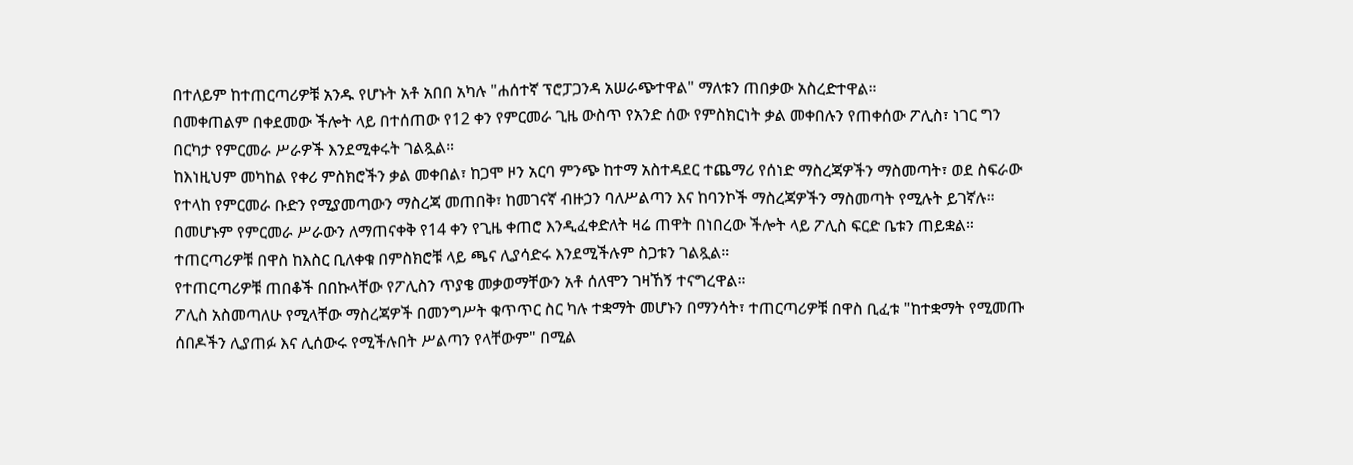በተለይም ከተጠርጣሪዎቹ አንዱ የሆኑት አቶ አበበ አካሉ "ሐሰተኛ ፕሮፓጋንዳ አሠራጭተዋል" ማለቱን ጠበቃው አስረድተዋል።
በመቀጠልም በቀደመው ችሎት ላይ በተሰጠው የ12 ቀን የምርመራ ጊዜ ውስጥ የአንድ ሰው የምስክርነት ቃል መቀበሉን የጠቀሰው ፖሊስ፣ ነገር ግን በርካታ የምርመራ ሥራዎች እንደሚቀሩት ገልጿል።
ከእነዚህም መካከል የቀሪ ምስክሮችን ቃል መቀበል፣ ከጋሞ ዞን አርባ ምንጭ ከተማ አስተዳደር ተጨማሪ የሰነድ ማስረጃዎችን ማስመጣት፣ ወደ ስፍራው የተላከ የምርመራ ቡድን የሚያመጣውን ማስረጃ መጠበቅ፣ ከመገናኛ ብዙኃን ባለሥልጣን እና ከባንኮች ማስረጃዎችን ማስመጣት የሚሉት ይገኛሉ።
በመሆኑም የምርመራ ሥራውን ለማጠናቀቅ የ14 ቀን የጊዜ ቀጠሮ እንዲፈቀድለት ዛሬ ጠዋት በነበረው ችሎት ላይ ፖሊስ ፍርድ ቤቱን ጠይቋል። ተጠርጣሪዎቹ በዋስ ከእስር ቢለቀቁ በምስክሮቹ ላይ ጫና ሊያሳድሩ እንደሚችሉም ስጋቱን ገልጿል።
የተጠርጣሪዎቹ ጠበቆች በበኩላቸው የፖሊስን ጥያቄ መቃወማቸውን አቶ ሰለሞን ገዛኸኝ ተናግረዋል።
ፖሊስ አስመጣለሁ የሚላቸው ማስረጃዎች በመንግሥት ቁጥጥር ስር ካሉ ተቋማት መሆኑን በማንሳት፣ ተጠርጣሪዎቹ በዋስ ቢፈቱ "ከተቋማት የሚመጡ ሰበዶችን ሊያጠፉ እና ሊሰውሩ የሚችሉበት ሥልጣን የላቸውም" በሚል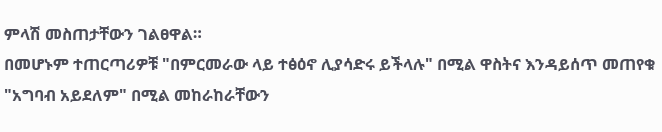ምላሽ መስጠታቸውን ገልፀዋል።
በመሆኑም ተጠርጣሪዎቹ "በምርመራው ላይ ተፅዕኖ ሊያሳድሩ ይችላሉ" በሚል ዋስትና እንዳይሰጥ መጠየቁ "አግባብ አይደለም" በሚል መከራከራቸውን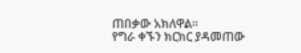ጠበቃው አክለዋል።
የግራ ቀኙን ክርክር ያዳመጠው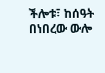ችሎቱ፣ ከሰዓት በነበረው ውሎ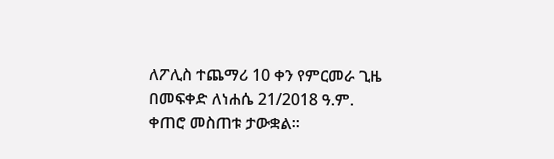ለፖሊስ ተጨማሪ 10 ቀን የምርመራ ጊዜ በመፍቀድ ለነሐሴ 21/2018 ዓ.ም. ቀጠሮ መስጠቱ ታውቋል።